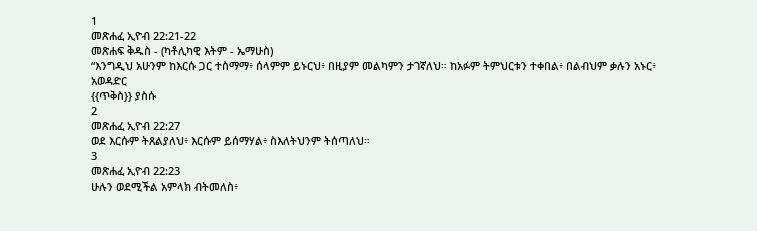1
መጽሐፈ ኢዮብ 22:21-22
መጽሐፍ ቅዱስ - (ካቶሊካዊ እትም - ኤማሁስ)
“እንግዲህ አሁንም ከእርሱ ጋር ተስማማ፥ ሰላምም ይኑርህ፥ በዚያም መልካምን ታገኛለህ። ከአፉም ትምህርቱን ተቀበል፥ በልብህም ቃሉን አኑር፥
አወዳድር
{{ጥቅስ}} ያስሱ
2
መጽሐፈ ኢዮብ 22:27
ወደ እርሱም ትጸልያለህ፥ እርሱም ይሰማሃል፥ ስእለትህንም ትሰጣለህ።
3
መጽሐፈ ኢዮብ 22:23
ሁሉን ወደሚችል አምላክ ብትመለስ፥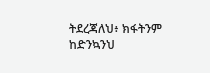ትደረጃለህ፥ ክፋትንም ከድንኳንህ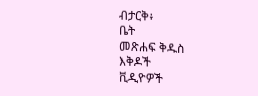ብታርቅ፥
ቤት
መጽሐፍ ቅዱስ
እቅዶች
ቪዲዮዎች